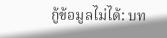กู้ข้อมูลไม่ได้: บท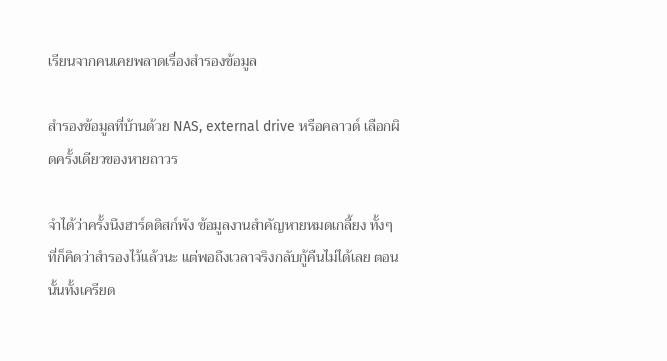เรียนจากคนเคยพลาดเรื่องสำรองข้อมูล

สำรองข้อมูลที่บ้านด้วย NAS, external drive หรือคลาวด์ เลือกผิดครั้งเดียวของหายถาวร

จำได้ว่าครั้งนึงฮาร์ดดิสก์พัง ข้อมูลงานสำคัญหายหมดเกลี้ยง ทั้งๆ ที่ก็คิดว่าสำรองไว้แล้วนะ แต่พอถึงเวลาจริงกลับกู้คืนไม่ได้เลย ตอนนั้นทั้งเครียด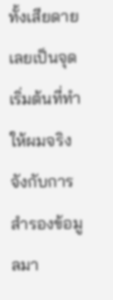ทั้งเสียดาย เลยเป็นจุดเริ่มต้นที่ทำให้ผมจริงจังกับการสำรองข้อมูลมา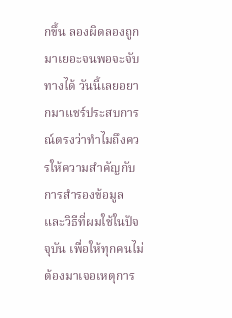กขึ้น ลองผิดลองถูกมาเยอะจนพอจะจับทางได้ วันนี้เลยอยากมาแชร์ประสบการณ์ตรงว่าทำไมถึงควรให้ความสำคัญกับการสำรองข้อมูล และวิธีที่ผมใช้ในปัจจุบัน เพื่อให้ทุกคนไม่ต้องมาเจอเหตุการ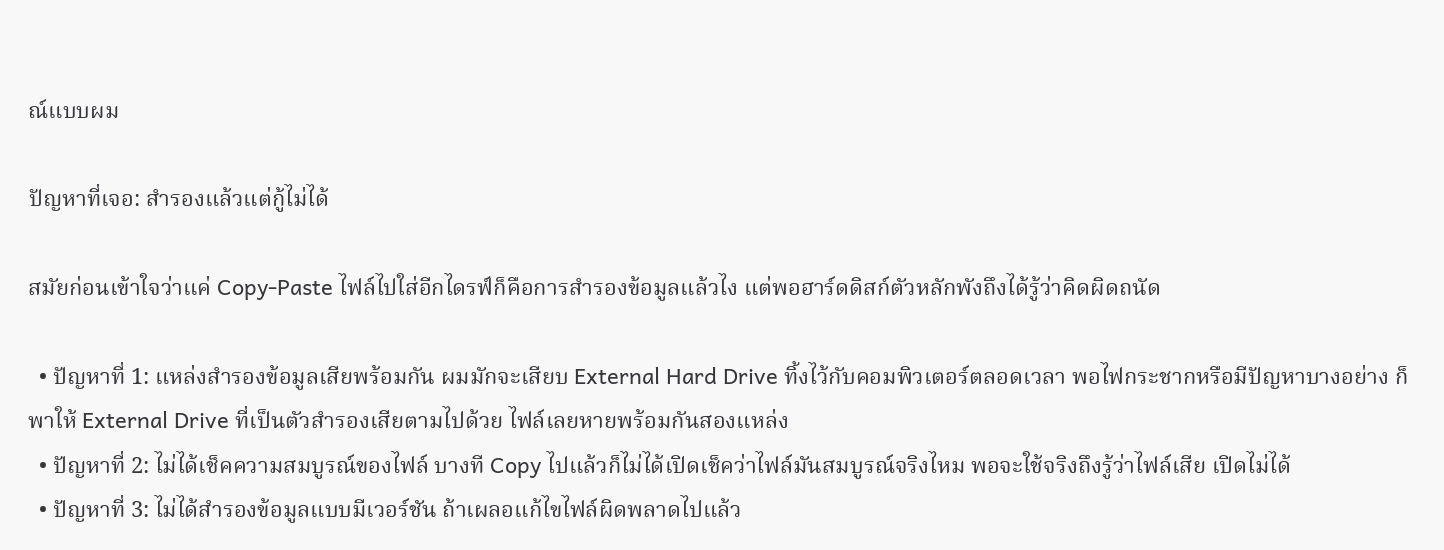ณ์แบบผม

ปัญหาที่เจอ: สำรองแล้วแต่กู้ไม่ได้

สมัยก่อนเข้าใจว่าแค่ Copy-Paste ไฟล์ไปใส่อีกไดรฟ์ก็คือการสำรองข้อมูลแล้วไง แต่พอฮาร์ดดิสก์ตัวหลักพังถึงได้รู้ว่าคิดผิดถนัด

  • ปัญหาที่ 1: แหล่งสำรองข้อมูลเสียพร้อมกัน ผมมักจะเสียบ External Hard Drive ทิ้งไว้กับคอมพิวเตอร์ตลอดเวลา พอไฟกระชากหรือมีปัญหาบางอย่าง ก็พาให้ External Drive ที่เป็นตัวสำรองเสียตามไปด้วย ไฟล์เลยหายพร้อมกันสองแหล่ง
  • ปัญหาที่ 2: ไม่ได้เช็คความสมบูรณ์ของไฟล์ บางที Copy ไปแล้วก็ไม่ได้เปิดเช็คว่าไฟล์มันสมบูรณ์จริงไหม พอจะใช้จริงถึงรู้ว่าไฟล์เสีย เปิดไม่ได้
  • ปัญหาที่ 3: ไม่ได้สำรองข้อมูลแบบมีเวอร์ชัน ถ้าเผลอแก้ไขไฟล์ผิดพลาดไปแล้ว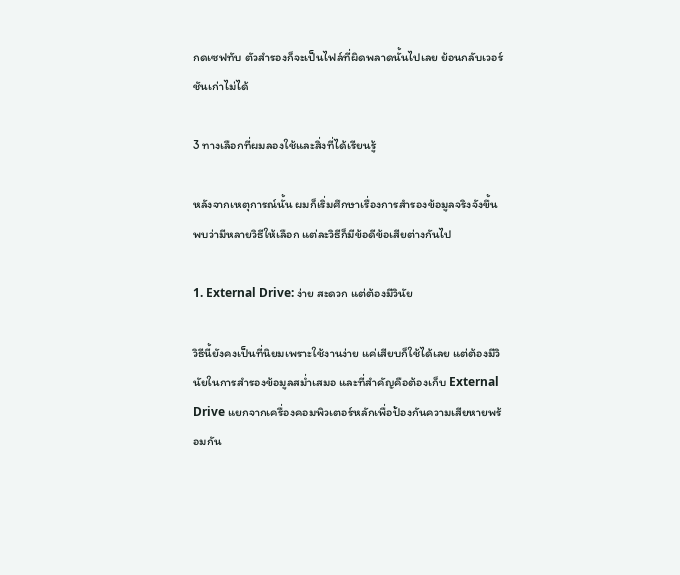กดเซฟทับ ตัวสำรองก็จะเป็นไฟล์ที่ผิดพลาดนั้นไปเลย ย้อนกลับเวอร์ชันเก่าไม่ได้

3 ทางเลือกที่ผมลองใช้และสิ่งที่ได้เรียนรู้

หลังจากเหตุการณ์นั้น ผมก็เริ่มศึกษาเรื่องการสำรองข้อมูลจริงจังขึ้น พบว่ามีหลายวิธีให้เลือก แต่ละวิธีก็มีข้อดีข้อเสียต่างกันไป

1. External Drive: ง่าย สะดวก แต่ต้องมีวินัย

วิธีนี้ยังคงเป็นที่นิยมเพราะใช้งานง่าย แค่เสียบก็ใช้ได้เลย แต่ต้องมีวินัยในการสำรองข้อมูลสม่ำเสมอ และที่สำคัญคือต้องเก็บ External Drive แยกจากเครื่องคอมพิวเตอร์หลักเพื่อป้องกันความเสียหายพร้อมกัน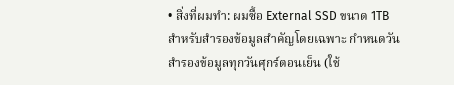• สิ่งที่ผมทำ: ผมซื้อ External SSD ขนาด 1TB สำหรับสำรองข้อมูลสำคัญโดยเฉพาะ กำหนดวันสำรองข้อมูลทุกวันศุกร์ตอนเย็น (ใช้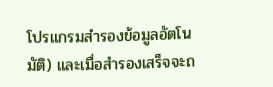โปรแกรมสำรองข้อมูลอัตโนมัติ) และเมื่อสำรองเสร็จจะถ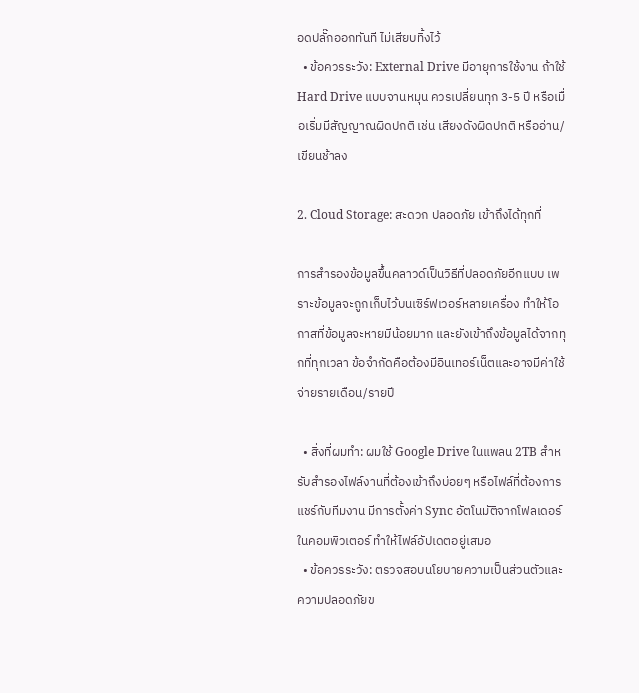อดปลั๊กออกทันที ไม่เสียบทิ้งไว้
  • ข้อควรระวัง: External Drive มีอายุการใช้งาน ถ้าใช้ Hard Drive แบบจานหมุน ควรเปลี่ยนทุก 3-5 ปี หรือเมื่อเริ่มมีสัญญาณผิดปกติ เช่น เสียงดังผิดปกติ หรืออ่าน/เขียนช้าลง

2. Cloud Storage: สะดวก ปลอดภัย เข้าถึงได้ทุกที่

การสำรองข้อมูลขึ้นคลาวด์เป็นวิธีที่ปลอดภัยอีกแบบ เพราะข้อมูลจะถูกเก็บไว้บนเซิร์ฟเวอร์หลายเครื่อง ทำให้โอกาสที่ข้อมูลจะหายมีน้อยมาก และยังเข้าถึงข้อมูลได้จากทุกที่ทุกเวลา ข้อจำกัดคือต้องมีอินเทอร์เน็ตและอาจมีค่าใช้จ่ายรายเดือน/รายปี

  • สิ่งที่ผมทำ: ผมใช้ Google Drive ในแพลน 2TB สำหรับสำรองไฟล์งานที่ต้องเข้าถึงบ่อยๆ หรือไฟล์ที่ต้องการแชร์กับทีมงาน มีการตั้งค่า Sync อัตโนมัติจากโฟลเดอร์ในคอมพิวเตอร์ ทำให้ไฟล์อัปเดตอยู่เสมอ
  • ข้อควรระวัง: ตรวจสอบนโยบายความเป็นส่วนตัวและความปลอดภัยข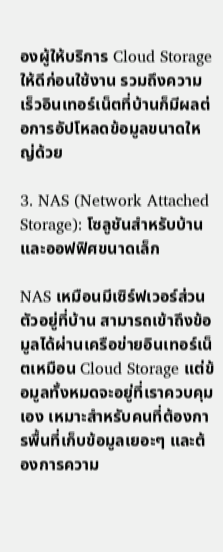องผู้ให้บริการ Cloud Storage ให้ดีก่อนใช้งาน รวมถึงความเร็วอินเทอร์เน็ตที่บ้านก็มีผลต่อการอัปโหลดข้อมูลขนาดใหญ่ด้วย

3. NAS (Network Attached Storage): โซลูชันสำหรับบ้านและออฟฟิศขนาดเล็ก

NAS เหมือนมีเซิร์ฟเวอร์ส่วนตัวอยู่ที่บ้าน สามารถเข้าถึงข้อมูลได้ผ่านเครือข่ายอินเทอร์เน็ตเหมือน Cloud Storage แต่ข้อมูลทั้งหมดจะอยู่ที่เราควบคุมเอง เหมาะสำหรับคนที่ต้องการพื้นที่เก็บข้อมูลเยอะๆ และต้องการความ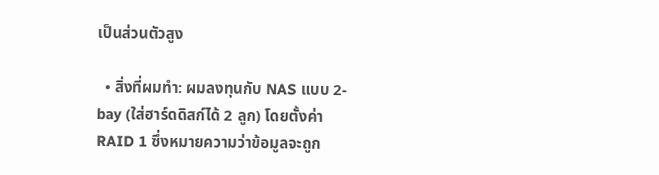เป็นส่วนตัวสูง

  • สิ่งที่ผมทำ: ผมลงทุนกับ NAS แบบ 2-bay (ใส่ฮาร์ดดิสก์ได้ 2 ลูก) โดยตั้งค่า RAID 1 ซึ่งหมายความว่าข้อมูลจะถูก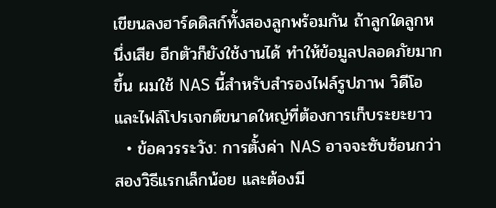เขียนลงฮาร์ดดิสก์ทั้งสองลูกพร้อมกัน ถ้าลูกใดลูกหนึ่งเสีย อีกตัวก็ยังใช้งานได้ ทำให้ข้อมูลปลอดภัยมากขึ้น ผมใช้ NAS นี้สำหรับสำรองไฟล์รูปภาพ วิดีโอ และไฟล์โปรเจกต์ขนาดใหญ่ที่ต้องการเก็บระยะยาว
  • ข้อควรระวัง: การตั้งค่า NAS อาจจะซับซ้อนกว่าสองวิธีแรกเล็กน้อย และต้องมี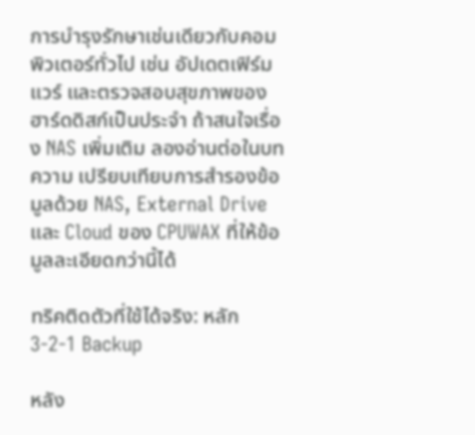การบำรุงรักษาเช่นเดียวกับคอมพิวเตอร์ทั่วไป เช่น อัปเดตเฟิร์มแวร์ และตรวจสอบสุขภาพของฮาร์ดดิสก์เป็นประจำ ถ้าสนใจเรื่อง NAS เพิ่มเติม ลองอ่านต่อในบทความ เปรียบเทียบการสำรองข้อมูลด้วย NAS, External Drive และ Cloud ของ CPUWAX ที่ให้ข้อมูลละเอียดกว่านี้ได้

ทริคติดตัวที่ใช้ได้จริง: หลัก 3-2-1 Backup

หลัง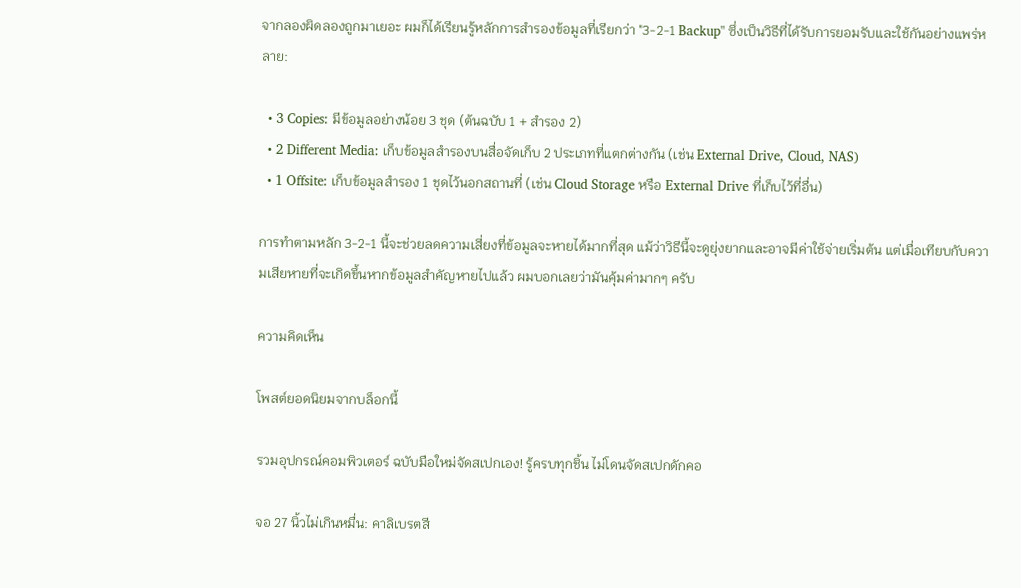จากลองผิดลองถูกมาเยอะ ผมก็ได้เรียนรู้หลักการสำรองข้อมูลที่เรียกว่า "3-2-1 Backup" ซึ่งเป็นวิธีที่ได้รับการยอมรับและใช้กันอย่างแพร่หลาย:

  • 3 Copies: มีข้อมูลอย่างน้อย 3 ชุด (ต้นฉบับ 1 + สำรอง 2)
  • 2 Different Media: เก็บข้อมูลสำรองบนสื่อจัดเก็บ 2 ประเภทที่แตกต่างกัน (เช่น External Drive, Cloud, NAS)
  • 1 Offsite: เก็บข้อมูลสำรอง 1 ชุดไว้นอกสถานที่ (เช่น Cloud Storage หรือ External Drive ที่เก็บไว้ที่อื่น)

การทำตามหลัก 3-2-1 นี้จะช่วยลดความเสี่ยงที่ข้อมูลจะหายได้มากที่สุด แม้ว่าวิธีนี้จะดูยุ่งยากและอาจมีค่าใช้จ่ายเริ่มต้น แต่เมื่อเทียบกับความเสียหายที่จะเกิดขึ้นหากข้อมูลสำคัญหายไปแล้ว ผมบอกเลยว่ามันคุ้มค่ามากๆ ครับ

ความคิดเห็น

โพสต์ยอดนิยมจากบล็อกนี้

รวมอุปกรณ์คอมพิวเตอร์ ฉบับมือใหม่จัดสเปกเอง! รู้ครบทุกชิ้น ไม่โดนจัดสเปกดักคอ

จอ 27 นิ้วไม่เกินหมื่น: คาลิเบรตสี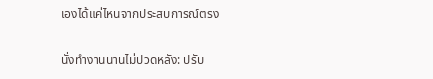เองได้แค่ไหนจากประสบการณ์ตรง

นั่งทำงานนานไม่ปวดหลัง: ปรับ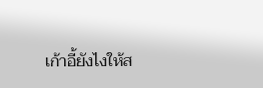เก้าอี้ยังไงให้ส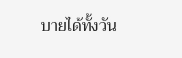บายได้ทั้งวัน